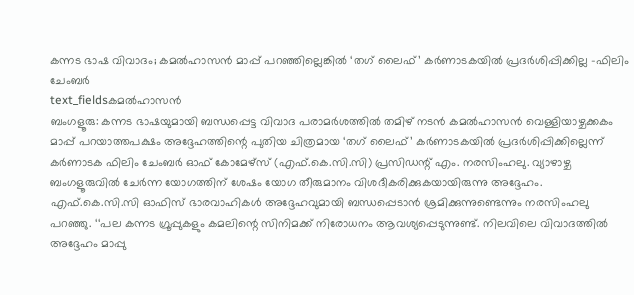കന്നട ഭാഷ വിവാദം; കമൽഹാസൻ മാപ്പ് പറഞ്ഞില്ലെങ്കിൽ ‘തഗ് ലൈഫ്’ കർണാടകയിൽ പ്രദർശിപ്പിക്കില്ല -ഫിലിം ചേംബർ
text_fieldsകമൽഹാസൻ
ബംഗളൂരു: കന്നട ഭാഷയുമായി ബന്ധപ്പെട്ട വിവാദ പരാമർശത്തിൽ തമിഴ് നടൻ കമൽഹാസൻ വെള്ളിയാഴ്ചക്കകം മാപ്പ് പറയാത്തപക്ഷം അദ്ദേഹത്തിന്റെ പുതിയ ചിത്രമായ ‘തഗ് ലൈഫ്’ കർണാടകയിൽ പ്രദർശിപ്പിക്കില്ലെന്ന് കർണാടക ഫിലിം ചേംബർ ഓഫ് കോമേഴ്സ് (എഫ്.കെ.സി.സി) പ്രസിഡന്റ് എം. നരസിംഹലു. വ്യാഴാഴ്ച ബംഗളൂരുവിൽ ചേർന്ന യോഗത്തിന് ശേഷം യോഗ തീരുമാനം വിശദീകരിക്കുകയായിരുന്നു അദ്ദേഹം.
എഫ്.കെ.സി.സി ഓഫിസ് ഭാരവാഹികൾ അദ്ദേഹവുമായി ബന്ധപ്പെടാൻ ശ്രമിക്കുന്നുണ്ടെന്നും നരസിംഹലു പറഞ്ഞു. ‘‘പല കന്നട ഗ്രൂപ്പുകളും കമലിന്റെ സിനിമക്ക് നിരോധനം ആവശ്യപ്പെടുന്നുണ്ട്. നിലവിലെ വിവാദത്തിൽ അദ്ദേഹം മാപ്പു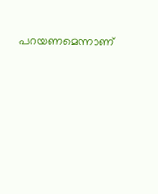പറയണമെന്നാണ്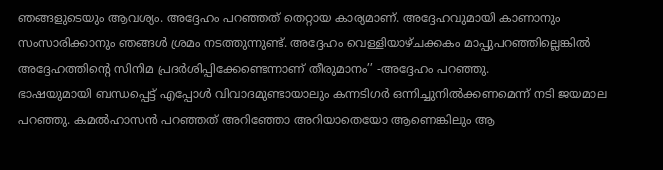ഞങ്ങളുടെയും ആവശ്യം. അദ്ദേഹം പറഞ്ഞത് തെറ്റായ കാര്യമാണ്. അദ്ദേഹവുമായി കാണാനും സംസാരിക്കാനും ഞങ്ങൾ ശ്രമം നടത്തുന്നുണ്ട്. അദ്ദേഹം വെള്ളിയാഴ്ചക്കകം മാപ്പുപറഞ്ഞില്ലെങ്കിൽ അദ്ദേഹത്തിന്റെ സിനിമ പ്രദർശിപ്പിക്കേണ്ടെന്നാണ് തീരുമാനം’’ -അദ്ദേഹം പറഞ്ഞു.
ഭാഷയുമായി ബന്ധപ്പെട്ട് എപ്പോൾ വിവാദമുണ്ടായാലും കന്നടിഗർ ഒന്നിച്ചുനിൽക്കണമെന്ന് നടി ജയമാല പറഞ്ഞു. കമൽഹാസൻ പറഞ്ഞത് അറിഞ്ഞോ അറിയാതെയോ ആണെങ്കിലും ആ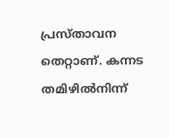പ്രസ്താവന തെറ്റാണ്. കന്നട തമിഴിൽനിന്ന്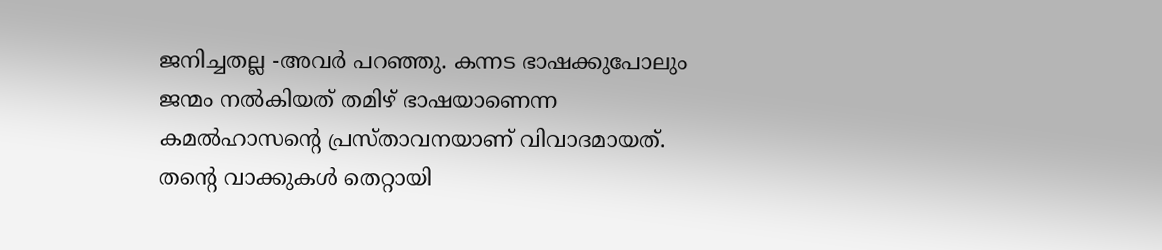ജനിച്ചതല്ല -അവർ പറഞ്ഞു. കന്നട ഭാഷക്കുപോലും ജന്മം നൽകിയത് തമിഴ് ഭാഷയാണെന്ന കമൽഹാസന്റെ പ്രസ്താവനയാണ് വിവാദമായത്. തന്റെ വാക്കുകൾ തെറ്റായി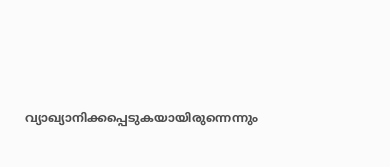വ്യാഖ്യാനിക്കപ്പെടുകയായിരുന്നെന്നും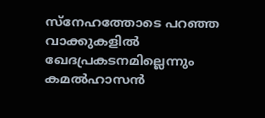സ്നേഹത്തോടെ പറഞ്ഞ വാക്കുകളിൽ ഖേദപ്രകടനമില്ലെന്നും കമൽഹാസൻ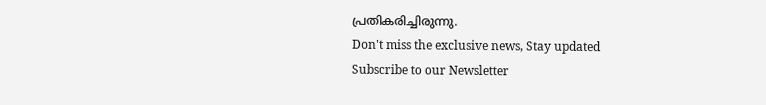പ്രതികരിച്ചിരുന്നു.
Don't miss the exclusive news, Stay updated
Subscribe to our Newsletter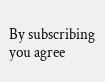By subscribing you agree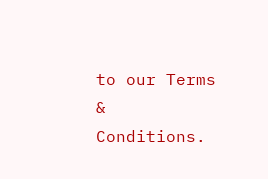to our Terms & Conditions.